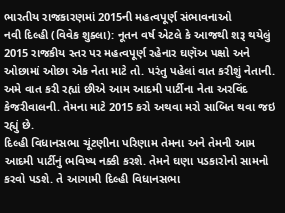ભારતીય રાજકારણમાં 2015ની મહત્વપૂર્ણ સંભાવનાઓ
નવી દિલ્હી (વિવેક શુક્લા): નૂતન વર્ષ એટલે કે આજથી શરૂ થયેલું 2015 રાજકીય સ્તર પર મહત્વપૂર્ણ રહેનાર ઘણૅઅ પક્ષો અને ઓછામાં ઓછા એક નેતા માટે તો. પરંતુ પહેલાં વાત કરીશું નેતાની. અમે વાત કરી રહ્યાં છીએ આમ આદમી પાર્ટીના નેતા અરવિંદ કેજરીવાલની. તેમના માટે 2015 કરો અથવા મરો સાબિત થવા જઇ રહ્યું છે.
દિલ્હી વિધાનસભા ચૂંટણીના પરિણામ તેમના અને તેમની આમ આદમી પાર્ટીનું ભવિષ્ય નક્કી કરશે. તેમને ઘણા પડકારોનો સામનો કરવો પડશે. તે આગામી દિલ્હી વિધાનસભા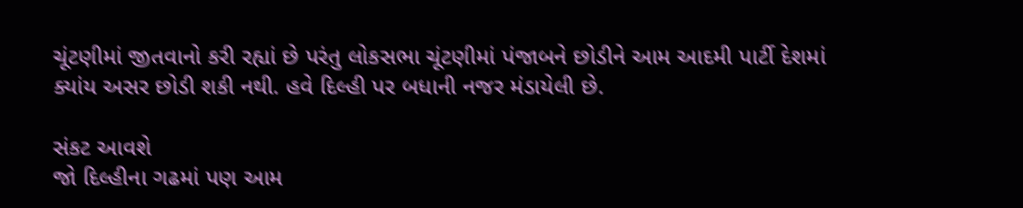ચૂંટણીમાં જીતવાનો કરી રહ્યાં છે પરંતુ લોકસભા ચૂંટણીમાં પંજાબને છોડીને આમ આદમી પાર્ટી દેશમાં ક્યાંય અસર છોડી શકી નથી. હવે દિલ્હી પર બધાની નજર મંડાયેલી છે.

સંકટ આવશે
જો દિલ્હીના ગઢમાં પણ આમ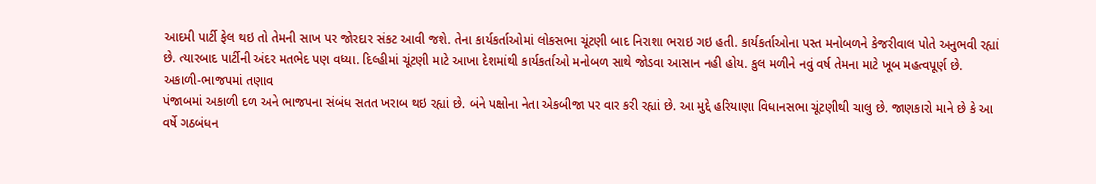આદમી પાર્ટી ફેલ થઇ તો તેમની સાખ પર જોરદાર સંકટ આવી જશે. તેના કાર્યકર્તાઓમાં લોકસભા ચૂંટણી બાદ નિરાશા ભરાઇ ગઇ હતી. કાર્યકર્તાઓના પસ્ત મનોબળને કેજરીવાલ પોતે અનુભવી રહ્યાં છે. ત્યારબાદ પાર્ટીની અંદર મતભેદ પણ વધ્યા. દિલ્હીમાં ચૂંટણી માટે આખા દેશમાંથી કાર્યકર્તાઓ મનોબળ સાથે જોડવા આસાન નહી હોય. કુલ મળીને નવું વર્ષ તેમના માટે ખૂબ મહત્વપૂર્ણ છે.
અકાળી-ભાજપમાં તણાવ
પંજાબમાં અકાળી દળ અને ભાજપના સંબંધ સતત ખરાબ થઇ રહ્યાં છે. બંને પક્ષોના નેતા એકબીજા પર વાર કરી રહ્યાં છે. આ મુદ્દે હરિયાણા વિધાનસભા ચૂંટણીથી ચાલુ છે. જાણકારો માને છે કે આ વર્ષે ગઠબંધન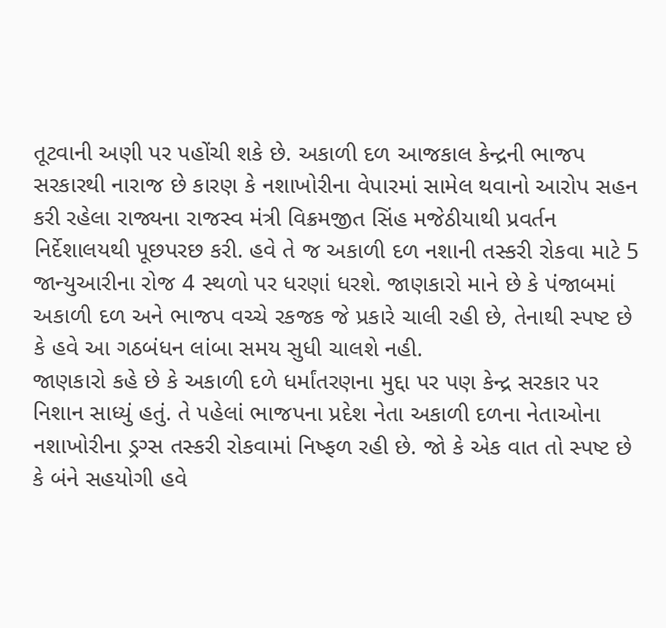તૂટવાની અણી પર પહોંચી શકે છે. અકાળી દળ આજકાલ કેન્દ્રની ભાજપ સરકારથી નારાજ છે કારણ કે નશાખોરીના વેપારમાં સામેલ થવાનો આરોપ સહન કરી રહેલા રાજ્યના રાજસ્વ મંત્રી વિક્રમજીત સિંહ મજેઠીયાથી પ્રવર્તન નિર્દેશાલયથી પૂછપરછ કરી. હવે તે જ અકાળી દળ નશાની તસ્કરી રોકવા માટે 5 જાન્યુઆરીના રોજ 4 સ્થળો પર ધરણાં ધરશે. જાણકારો માને છે કે પંજાબમાં અકાળી દળ અને ભાજપ વચ્ચે રકજક જે પ્રકારે ચાલી રહી છે, તેનાથી સ્પષ્ટ છે કે હવે આ ગઠબંધન લાંબા સમય સુધી ચાલશે નહી.
જાણકારો કહે છે કે અકાળી દળે ધર્માંતરણના મુદ્દા પર પણ કેન્દ્ર સરકાર પર નિશાન સાધ્યું હતું. તે પહેલાં ભાજપના પ્રદેશ નેતા અકાળી દળના નેતાઓના નશાખોરીના ડ્રગ્સ તસ્કરી રોકવામાં નિષ્ફળ રહી છે. જો કે એક વાત તો સ્પષ્ટ છે કે બંને સહયોગી હવે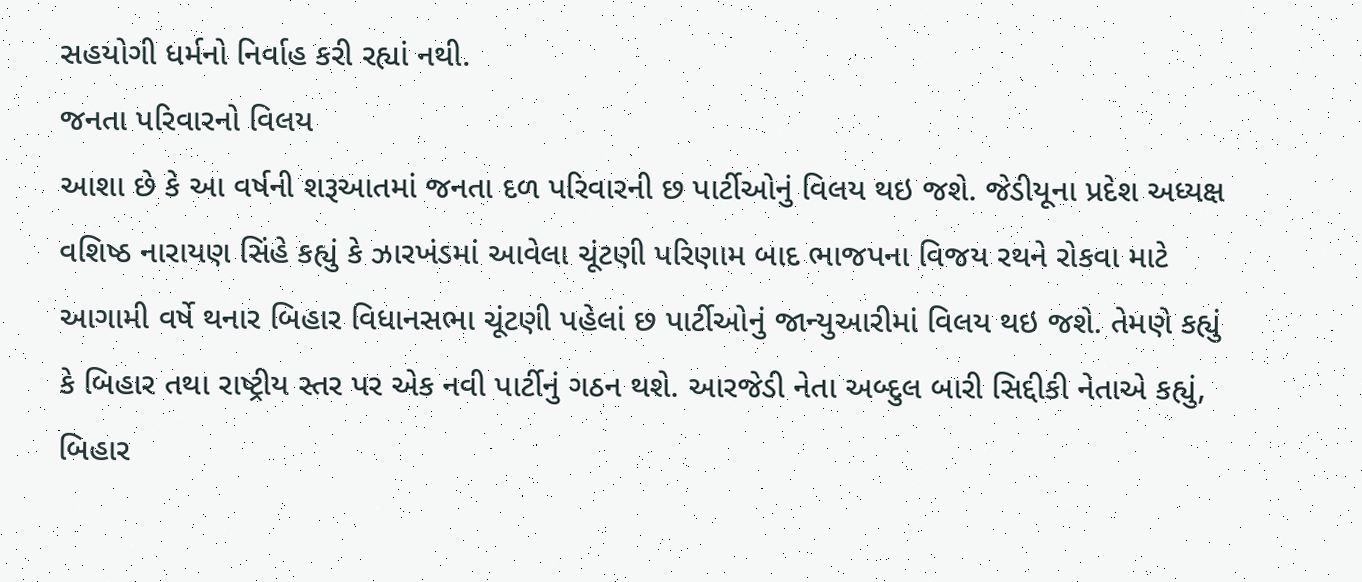સહયોગી ધર્મનો નિર્વાહ કરી રહ્યાં નથી.
જનતા પરિવારનો વિલય
આશા છે કે આ વર્ષની શરૂઆતમાં જનતા દળ પરિવારની છ પાર્ટીઓનું વિલય થઇ જશે. જેડીયૂના પ્રદેશ અધ્યક્ષ વશિષ્ઠ નારાયણ સિંહે કહ્યું કે ઝારખંડમાં આવેલા ચૂંટણી પરિણામ બાદ ભાજપના વિજય રથને રોકવા માટે આગામી વર્ષે થનાર બિહાર વિધાનસભા ચૂંટણી પહેલાં છ પાર્ટીઓનું જાન્યુઆરીમાં વિલય થઇ જશે. તેમણે કહ્યું કે બિહાર તથા રાષ્ટ્રીય સ્તર પર એક નવી પાર્ટીનું ગઠન થશે. આરજેડી નેતા અબ્દુલ બારી સિદ્દીકી નેતાએ કહ્યું, બિહાર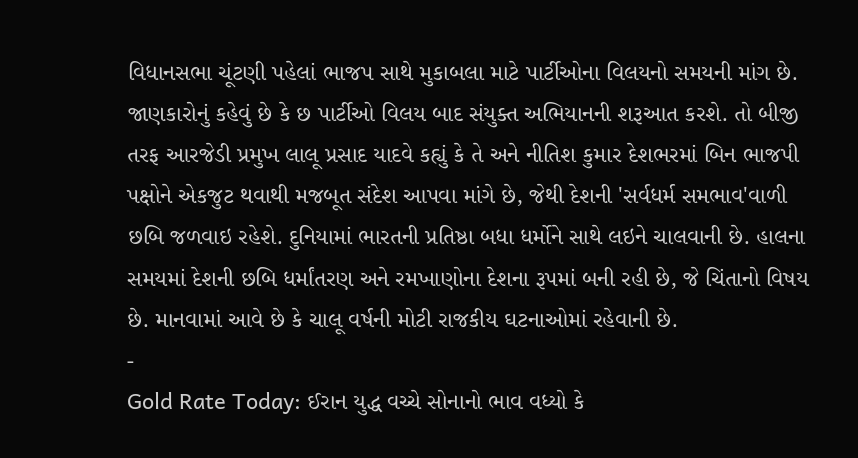વિધાનસભા ચૂંટણી પહેલાં ભાજપ સાથે મુકાબલા માટે પાર્ટીઓના વિલયનો સમયની માંગ છે.
જાણકારોનું કહેવું છે કે છ પાર્ટીઓ વિલય બાદ સંયુક્ત અભિયાનની શરૂઆત કરશે. તો બીજી તરફ આરજેડી પ્રમુખ લાલૂ પ્રસાદ યાદવે કહ્યું કે તે અને નીતિશ કુમાર દેશભરમાં બિન ભાજપી પક્ષોને એકજુટ થવાથી મજબૂત સંદેશ આપવા માંગે છે, જેથી દેશની 'સર્વધર્મ સમભાવ'વાળી છબિ જળવાઇ રહેશે. દુનિયામાં ભારતની પ્રતિષ્ઠા બધા ધર્મોને સાથે લઇને ચાલવાની છે. હાલના સમયમાં દેશની છબિ ધર્માંતરણ અને રમખાણોના દેશના રૂપમાં બની રહી છે, જે ચિંતાનો વિષય છે. માનવામાં આવે છે કે ચાલૂ વર્ષની મોટી રાજકીય ઘટનાઓમાં રહેવાની છે.
-
Gold Rate Today: ઈરાન યુદ્ધ વચ્ચે સોનાનો ભાવ વધ્યો કે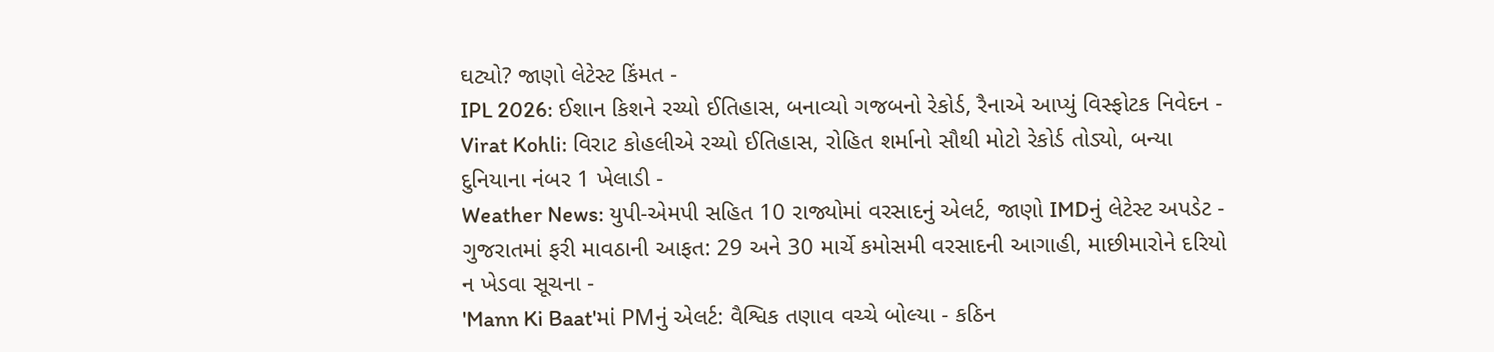ઘટ્યો? જાણો લેટેસ્ટ કિંમત -
IPL 2026: ઈશાન કિશને રચ્યો ઈતિહાસ, બનાવ્યો ગજબનો રેકોર્ડ, રૈનાએ આપ્યું વિસ્ફોટક નિવેદન -
Virat Kohli: વિરાટ કોહલીએ રચ્યો ઈતિહાસ, રોહિત શર્માનો સૌથી મોટો રેકોર્ડ તોડ્યો, બન્યા દુનિયાના નંબર 1 ખેલાડી -
Weather News: યુપી-એમપી સહિત 10 રાજ્યોમાં વરસાદનું એલર્ટ, જાણો IMDનું લેટેસ્ટ અપડેટ -
ગુજરાતમાં ફરી માવઠાની આફત: 29 અને 30 માર્ચે કમોસમી વરસાદની આગાહી, માછીમારોને દરિયો ન ખેડવા સૂચના -
'Mann Ki Baat'માં PMનું એલર્ટ: વૈશ્વિક તણાવ વચ્ચે બોલ્યા - કઠિન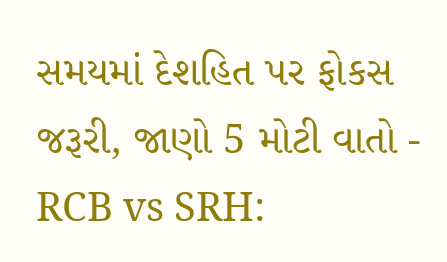સમયમાં દેશહિત પર ફોકસ જરૂરી, જાણો 5 મોટી વાતો -
RCB vs SRH: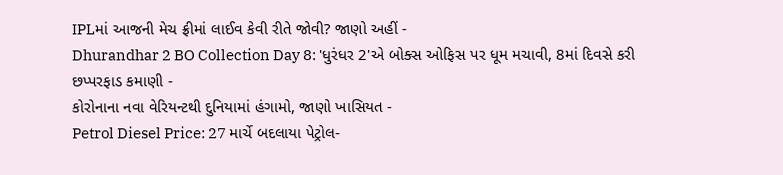IPLમાં આજની મેચ ફ્રીમાં લાઈવ કેવી રીતે જોવી? જાણો અહીં -
Dhurandhar 2 BO Collection Day 8: 'ધુરંધર 2'એ બોક્સ ઓફિસ પર ધૂમ મચાવી, 8માં દિવસે કરી છપ્પરફાડ કમાણી -
કોરોનાના નવા વેરિયન્ટથી દુનિયામાં હંગામો, જાણો ખાસિયત -
Petrol Diesel Price: 27 માર્ચે બદલાયા પેટ્રોલ-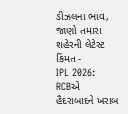ડીઝલના ભાવ, જાણો તમારા શહેરની લેટેસ્ટ કિંમત -
IPL 2026: RCBએ હૈદરાબાદને ખરાબ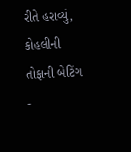રીતે હરાવ્યું, કોહલીની તોફાની બેટિંગ -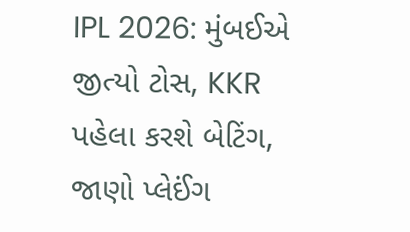IPL 2026: મુંબઈએ જીત્યો ટોસ, KKR પહેલા કરશે બેટિંગ, જાણો પ્લેઈંગ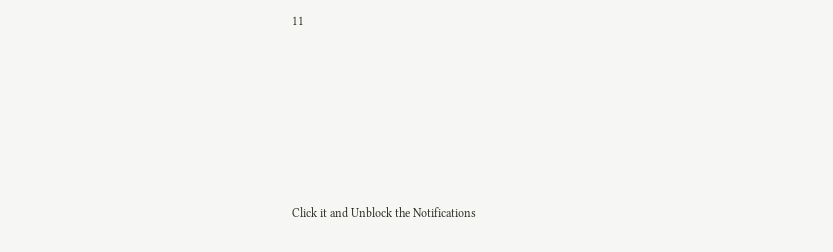11









Click it and Unblock the Notifications